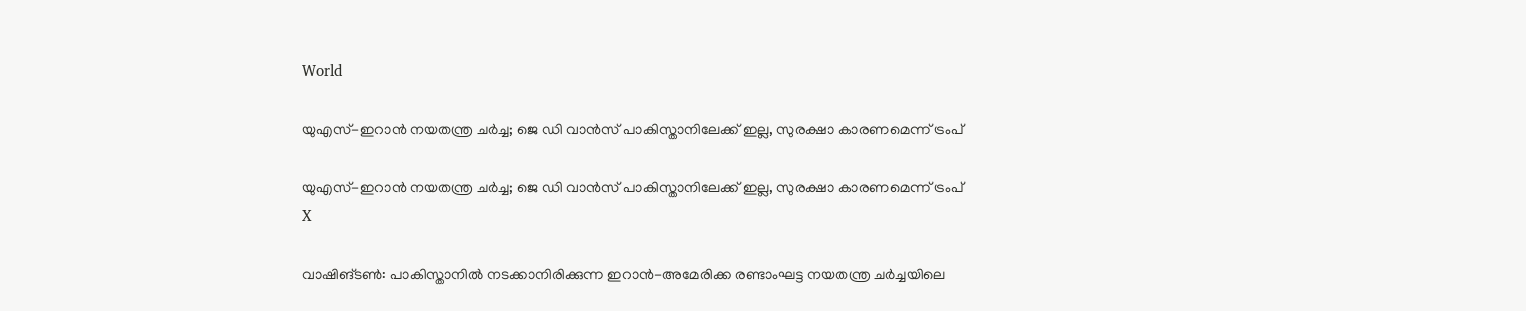World

യുഎസ്-ഇറാന്‍ നയതന്ത്ര ചര്‍ച്ച; ജെ ഡി വാന്‍സ് പാകിസ്താനിലേക്ക് ഇല്ല, സുരക്ഷാ കാരണമെന്ന് ട്രംപ്

യുഎസ്-ഇറാന്‍ നയതന്ത്ര ചര്‍ച്ച; ജെ ഡി വാന്‍സ് പാകിസ്താനിലേക്ക് ഇല്ല, സുരക്ഷാ കാരണമെന്ന് ട്രംപ്
X

വാഷിങ്ടണ്‍: പാകിസ്താനില്‍ നടക്കാനിരിക്കുന്ന ഇറാന്‍-അമേരിക്ക രണ്ടാംഘട്ട നയതന്ത്ര ചര്‍ച്ചയിലെ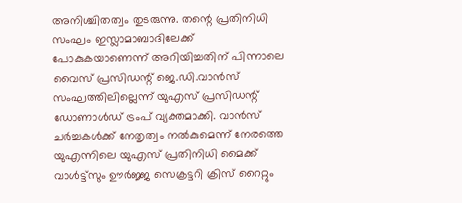അനിശ്ചിതത്വം തുടരുന്നു. തന്റെ പ്രതിനിധി സംഘം ഇസ്ലാമാബാദിലേക്ക് പോകുകയാണെന്ന് അറിയിച്ചതിന് പിന്നാലെ വൈസ് പ്രസിഡന്റ് ജെ.ഡി.വാന്‍സ് സംഘത്തിലില്ലെന്ന് യുഎസ് പ്രസിഡന്റ് ഡോണാള്‍ഡ് ട്രംപ് വ്യക്തമാക്കി. വാന്‍സ് ചര്‍ച്ചകള്‍ക്ക് നേതൃത്വം നല്‍കുമെന്ന് നേരത്തെ യുഎന്നിലെ യുഎസ് പ്രതിനിധി മൈക്ക് വാള്‍ട്ട്സും ഊര്‍ജ്ജ സെക്രട്ടറി ക്രിസ് റൈറ്റും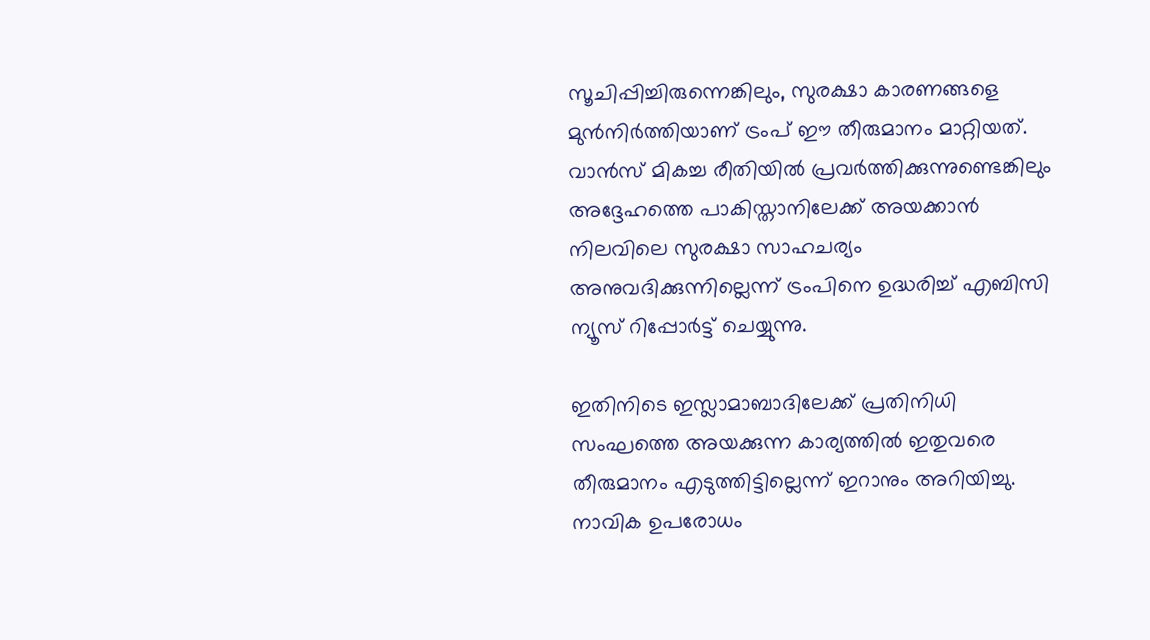സൂചിപ്പിച്ചിരുന്നെങ്കിലും, സുരക്ഷാ കാരണങ്ങളെ മുന്‍നിര്‍ത്തിയാണ് ട്രംപ് ഈ തീരുമാനം മാറ്റിയത്. വാന്‍സ് മികച്ച രീതിയില്‍ പ്രവര്‍ത്തിക്കുന്നുണ്ടെങ്കിലും അദ്ദേഹത്തെ പാകിസ്താനിലേക്ക് അയക്കാന്‍ നിലവിലെ സുരക്ഷാ സാഹചര്യം അനുവദിക്കുന്നില്ലെന്ന് ട്രംപിനെ ഉദ്ധരിച്ച് എബിസി ന്യൂസ് റിപ്പോര്‍ട്ട് ചെയ്യുന്നു.

ഇതിനിടെ ഇസ്ലാമാബാദിലേക്ക് പ്രതിനിധി സംഘത്തെ അയക്കുന്ന കാര്യത്തില്‍ ഇതുവരെ തീരുമാനം എടുത്തിട്ടില്ലെന്ന് ഇറാനും അറിയിച്ചു. നാവിക ഉപരോധം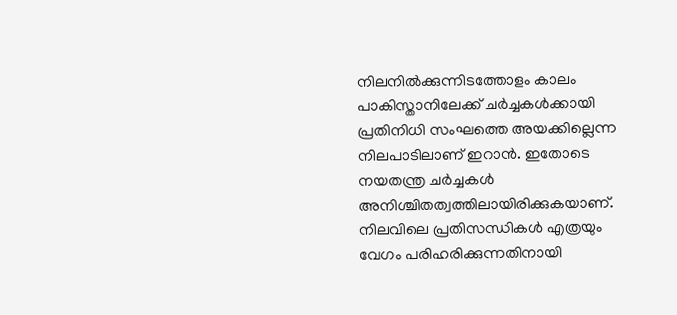നിലനില്‍ക്കുന്നിടത്തോളം കാലം പാകിസ്താനിലേക്ക് ചര്‍ച്ചകള്‍ക്കായി പ്രതിനിധി സംഘത്തെ അയക്കില്ലെന്ന നിലപാടിലാണ് ഇറാന്‍. ഇതോടെ നയതന്ത്ര ചര്‍ച്ചകള്‍ അനിശ്ചിതത്വത്തിലായിരിക്കുകയാണ്. നിലവിലെ പ്രതിസന്ധികള്‍ എത്രയും വേഗം പരിഹരിക്കുന്നതിനായി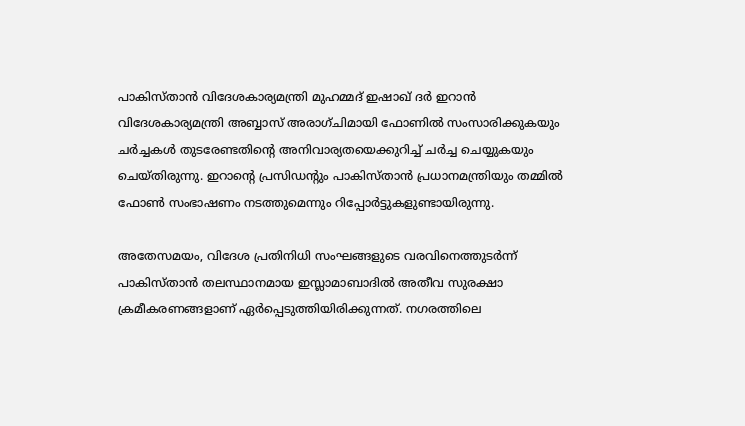പാകിസ്താന്‍ വിദേശകാര്യമന്ത്രി മുഹമ്മദ് ഇഷാഖ് ദര്‍ ഇറാന്‍ വിദേശകാര്യമന്ത്രി അബ്ബാസ് അരാഗ്ചിമായി ഫോണില്‍ സംസാരിക്കുകയും ചര്‍ച്ചകള്‍ തുടരേണ്ടതിന്റെ അനിവാര്യതയെക്കുറിച്ച് ചര്‍ച്ച ചെയ്യുകയും ചെയ്തിരുന്നു. ഇറാന്റെ പ്രസിഡന്റും പാകിസ്താന്‍ പ്രധാനമന്ത്രിയും തമ്മില്‍ ഫോണ്‍ സംഭാഷണം നടത്തുമെന്നും റിപ്പോര്‍ട്ടുകളുണ്ടായിരുന്നു.

അതേസമയം, വിദേശ പ്രതിനിധി സംഘങ്ങളുടെ വരവിനെത്തുടര്‍ന്ന് പാകിസ്താന്‍ തലസ്ഥാനമായ ഇസ്ലാമാബാദില്‍ അതീവ സുരക്ഷാ ക്രമീകരണങ്ങളാണ് ഏര്‍പ്പെടുത്തിയിരിക്കുന്നത്. നഗരത്തിലെ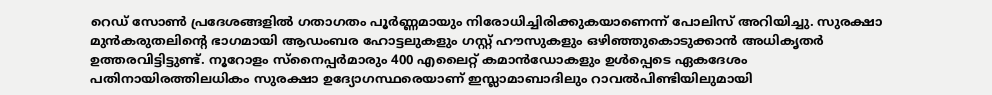റെഡ് സോണ്‍ പ്രദേശങ്ങളില്‍ ഗതാഗതം പൂര്‍ണ്ണമായും നിരോധിച്ചിരിക്കുകയാണെന്ന് പോലിസ് അറിയിച്ചു. സുരക്ഷാ മുന്‍കരുതലിന്റെ ഭാഗമായി ആഡംബര ഹോട്ടലുകളും ഗസ്റ്റ് ഹൗസുകളും ഒഴിഞ്ഞുകൊടുക്കാന്‍ അധികൃതര്‍ ഉത്തരവിട്ടിട്ടുണ്ട്. നൂറോളം സ്‌നൈപ്പര്‍മാരും 400 എലൈറ്റ് കമാന്‍ഡോകളും ഉള്‍പ്പെടെ ഏകദേശം പതിനായിരത്തിലധികം സുരക്ഷാ ഉദ്യോഗസ്ഥരെയാണ് ഇസ്ലാമാബാദിലും റാവല്‍പിണ്ടിയിലുമായി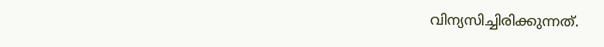വിന്യസിച്ചിരിക്കുന്നത്.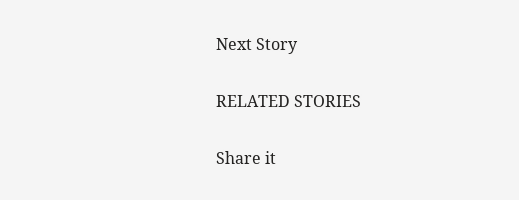Next Story

RELATED STORIES

Share it